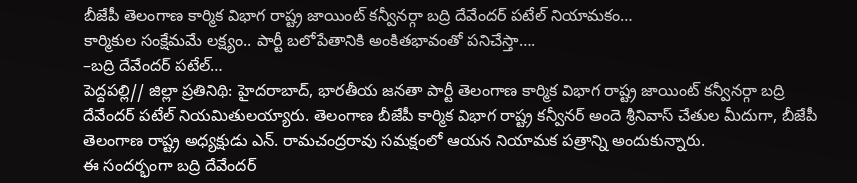బీజేపీ తెలంగాణ కార్మిక విభాగ రాష్ట్ర జాయింట్ కన్వీనర్గా బద్రి దేవేందర్ పటేల్ నియామకం…
కార్మికుల సంక్షేమమే లక్ష్యం.. పార్టీ బలోపేతానికి అంకితభావంతో పనిచేస్తా….
–బద్రి దేవేందర్ పటేల్…
పెద్దపల్లి// జిల్లా ప్రతినిథి: హైదరాబాద్, భారతీయ జనతా పార్టీ తెలంగాణ కార్మిక విభాగ రాష్ట్ర జాయింట్ కన్వీనర్గా బద్రి దేవేందర్ పటేల్ నియమితులయ్యారు. తెలంగాణ బీజేపీ కార్మిక విభాగ రాష్ట్ర కన్వీనర్ అందె శ్రీనివాస్ చేతుల మీదుగా, బీజేపీ తెలంగాణ రాష్ట్ర అధ్యక్షుడు ఎన్. రామచంద్రరావు సమక్షంలో ఆయన నియామక పత్రాన్ని అందుకున్నారు.
ఈ సందర్భంగా బద్రి దేవేందర్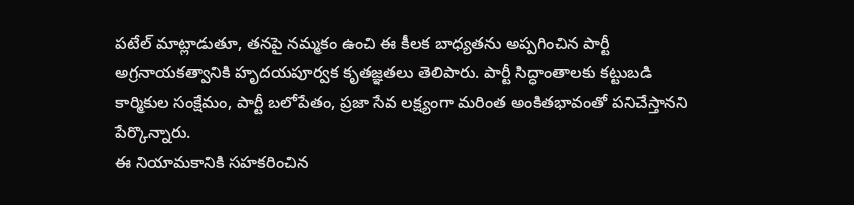పటేల్ మాట్లాడుతూ, తనపై నమ్మకం ఉంచి ఈ కీలక బాధ్యతను అప్పగించిన పార్టీ అగ్రనాయకత్వానికి హృదయపూర్వక కృతజ్ఞతలు తెలిపారు. పార్టీ సిద్ధాంతాలకు కట్టుబడి కార్మికుల సంక్షేమం, పార్టీ బలోపేతం, ప్రజా సేవ లక్ష్యంగా మరింత అంకితభావంతో పనిచేస్తానని పేర్కొన్నారు.
ఈ నియామకానికి సహకరించిన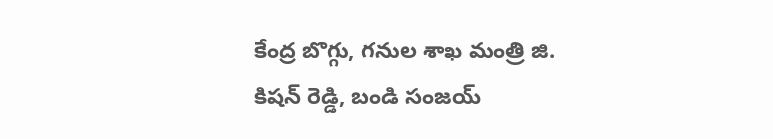కేంద్ర బొగ్గు, గనుల శాఖ మంత్రి జి. కిషన్ రెడ్డి, బండి సంజయ్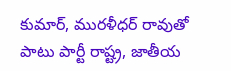కుమార్, మురళీధర్ రావుతో పాటు పార్టీ రాష్ట్ర, జాతీయ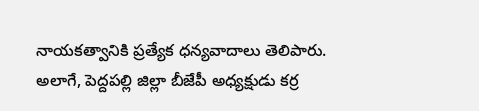నాయకత్వానికి ప్రత్యేక ధన్యవాదాలు తెలిపారు.
అలాగే, పెద్దపల్లి జిల్లా బీజేపీ అధ్యక్షుడు కర్ర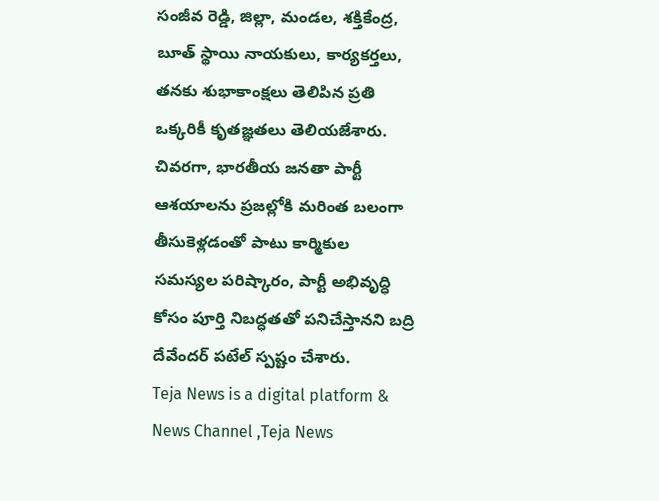సంజీవ రెడ్డి, జిల్లా, మండల, శక్తికేంద్ర, బూత్ స్థాయి నాయకులు, కార్యకర్తలు, తనకు శుభాకాంక్షలు తెలిపిన ప్రతి ఒక్కరికీ కృతజ్ఞతలు తెలియజేశారు.
చివరగా, భారతీయ జనతా పార్టీ ఆశయాలను ప్రజల్లోకి మరింత బలంగా తీసుకెళ్లడంతో పాటు కార్మికుల సమస్యల పరిష్కారం, పార్టీ అభివృద్ధి కోసం పూర్తి నిబద్ధతతో పనిచేస్తానని బద్రి దేవేందర్ పటేల్ స్పష్టం చేశారు.
Teja News is a digital platform & News Channel ,Teja News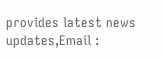provides latest news updates,Email :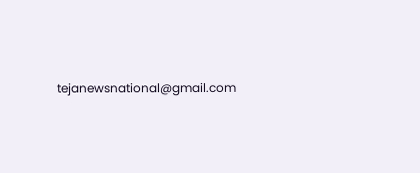tejanewsnational@gmail.com